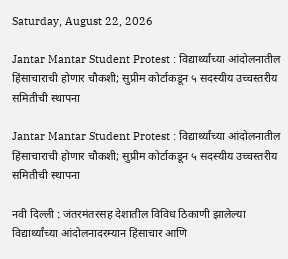Saturday, August 22, 2026

Jantar Mantar Student Protest : विद्यार्थ्यांच्या आंदोलनातील हिंसाचाराची होणार चौकशी; सुप्रीम कोर्टाकडून ५ सदस्यीय उच्चस्तरीय समितीची स्थापना

Jantar Mantar Student Protest : विद्यार्थ्यांच्या आंदोलनातील हिंसाचाराची होणार चौकशी; सुप्रीम कोर्टाकडून ५ सदस्यीय उच्चस्तरीय समितीची स्थापना

नवी दिल्ली : जंतरमंतरसह देशातील विविध ठिकाणी झालेल्या विद्यार्थ्यांच्या आंदोलनादरम्यान हिंसाचार आणि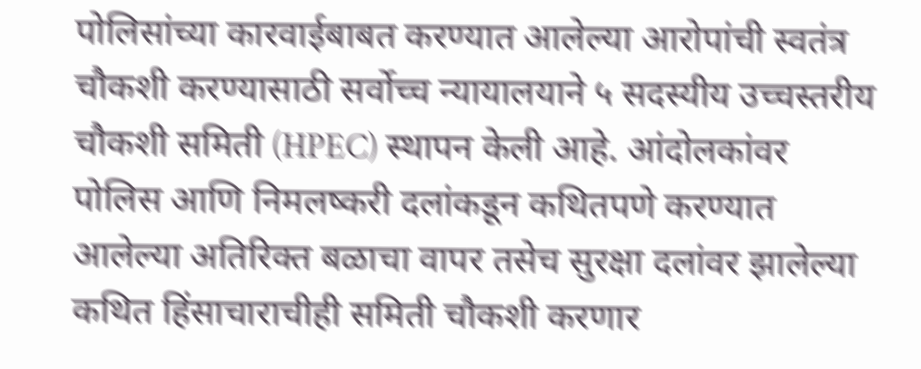पोलिसांच्या कारवाईबाबत करण्यात आलेल्या आरोपांची स्वतंत्र चौकशी करण्यासाठी सर्वोच्च न्यायालयाने ५ सदस्यीय उच्चस्तरीय चौकशी समिती (HPEC) स्थापन केली आहे. आंदोलकांवर पोलिस आणि निमलष्करी दलांकडून कथितपणे करण्यात आलेल्या अतिरिक्त बळाचा वापर तसेच सुरक्षा दलांवर झालेल्या कथित हिंसाचाराचीही समिती चौकशी करणार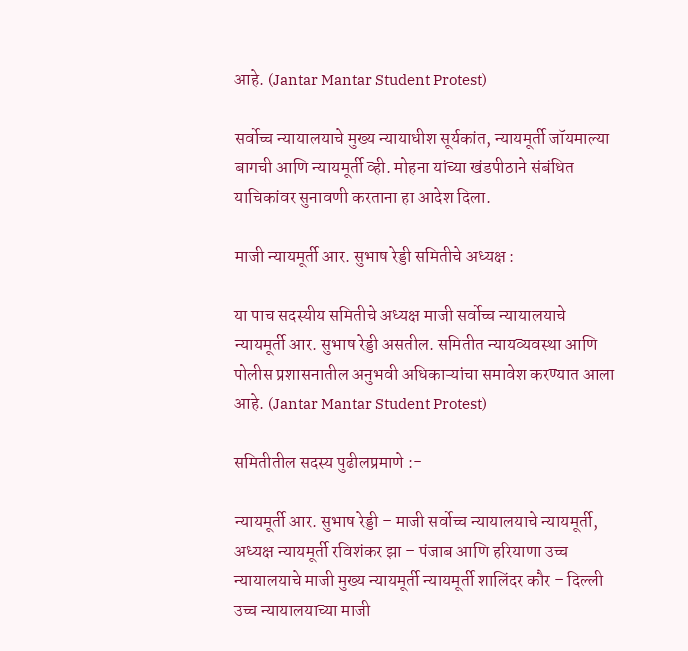आहे. (Jantar Mantar Student Protest)

सर्वोच्च न्यायालयाचे मुख्य न्यायाधीश सूर्यकांत, न्यायमूर्ती जॉयमाल्या बागची आणि न्यायमूर्ती व्ही. मोहना यांच्या खंडपीठाने संबंधित याचिकांवर सुनावणी करताना हा आदेश दिला.

माजी न्यायमूर्ती आर. सुभाष रेड्डी समितीचे अध्यक्ष :

या पाच सदस्यीय समितीचे अध्यक्ष माजी सर्वोच्च न्यायालयाचे न्यायमूर्ती आर. सुभाष रेड्डी असतील. समितीत न्यायव्यवस्था आणि पोलीस प्रशासनातील अनुभवी अधिकाऱ्यांचा समावेश करण्यात आला आहे. (Jantar Mantar Student Protest)

समितीतील सदस्य पुढीलप्रमाणे :-

न्यायमूर्ती आर. सुभाष रेड्डी – माजी सर्वोच्च न्यायालयाचे न्यायमूर्ती, अध्यक्ष न्यायमूर्ती रविशंकर झा – पंजाब आणि हरियाणा उच्च न्यायालयाचे माजी मुख्य न्यायमूर्ती न्यायमूर्ती शालिंदर कौर – दिल्ली उच्च न्यायालयाच्या माजी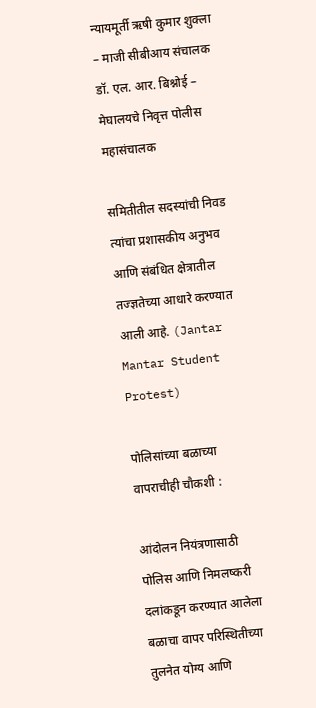न्यायमूर्ती ऋषी कुमार शुक्ला – माजी सीबीआय संचालक डॉ. एल. आर. बिश्नोई – मेघालयचे निवृत्त पोलीस महासंचालक

समितीतील सदस्यांची निवड त्यांचा प्रशासकीय अनुभव आणि संबंधित क्षेत्रातील तज्ज्ञतेच्या आधारे करण्यात आली आहे. (Jantar Mantar Student Protest)

पोलिसांच्या बळाच्या वापराचीही चौकशी :

आंदोलन नियंत्रणासाठी पोलिस आणि निमलष्करी दलांकडून करण्यात आलेला बळाचा वापर परिस्थितीच्या तुलनेत योग्य आणि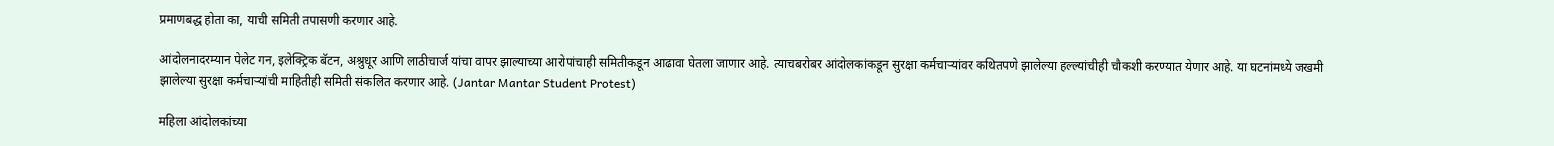प्रमाणबद्ध होता का, याची समिती तपासणी करणार आहे.

आंदोलनादरम्यान पेलेट गन, इलेक्ट्रिक बॅटन, अश्रुधूर आणि लाठीचार्ज यांचा वापर झाल्याच्या आरोपांचाही समितीकडून आढावा घेतला जाणार आहे. त्याचबरोबर आंदोलकांकडून सुरक्षा कर्मचाऱ्यांवर कथितपणे झालेल्या हल्ल्यांचीही चौकशी करण्यात येणार आहे. या घटनांमध्ये जखमी झालेल्या सुरक्षा कर्मचाऱ्यांची माहितीही समिती संकलित करणार आहे. (Jantar Mantar Student Protest)

महिला आंदोलकांच्या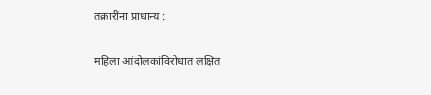तक्रारींना प्राधान्य :

महिला आंदोलकांविरोधात लक्षित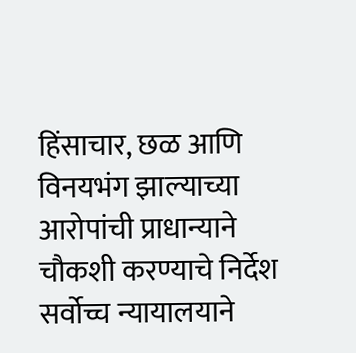हिंसाचार, छळ आणि विनयभंग झाल्याच्या आरोपांची प्राधान्याने चौकशी करण्याचे निर्देश सर्वोच्च न्यायालयाने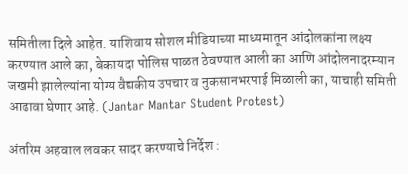समितीला दिले आहेत. याशिवाय सोशल मीडियाच्या माध्यमातून आंदोलकांना लक्ष्य करण्यात आले का, बेकायदा पोलिस पाळत ठेवण्यात आली का आणि आंदोलनादरम्यान जखमी झालेल्यांना योग्य वैद्यकीय उपचार व नुकसानभरपाई मिळाली का, याचाही समिती आढावा घेणार आहे. (Jantar Mantar Student Protest)

अंतरिम अहवाल लवकर सादर करण्याचे निर्देश :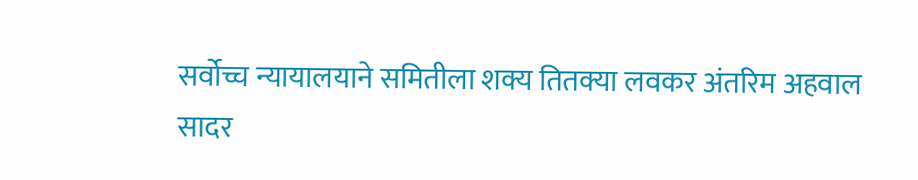सर्वोच्च न्यायालयाने समितीला शक्य तितक्या लवकर अंतरिम अहवाल सादर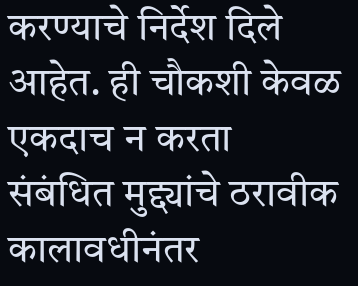करण्याचे निर्देश दिले आहेत. ही चौकशी केवळ एकदाच न करता संबंधित मुद्द्यांचे ठरावीक कालावधीनंतर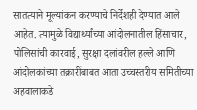सातत्याने मूल्यांकन करण्याचे निर्देशही देण्यात आले आहेत. त्यामुळे विद्यार्थ्यांच्या आंदोलनातील हिंसाचार, पोलिसांची कारवाई, सुरक्षा दलांवरील हल्ले आणि आंदोलकांच्या तक्रारींबाबत आता उच्चस्तरीय समितीच्या अहवालाकडे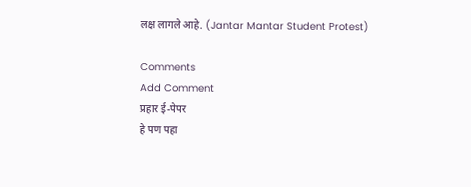लक्ष लागले आहे. (Jantar Mantar Student Protest)

Comments
Add Comment
प्रहार ई-पेपर
हे पण पहा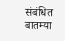संबंधित बातम्या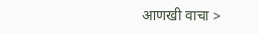आणखी वाचा >